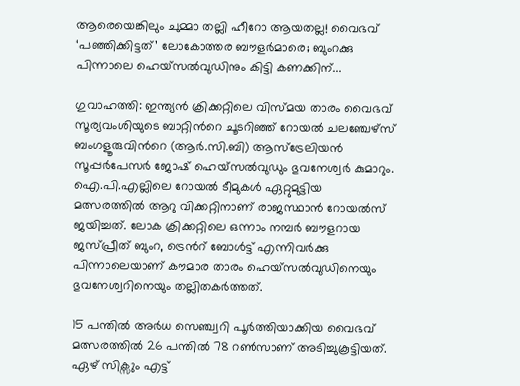ആരെയെങ്കിലും ചുമ്മാ തല്ലി ഹീറോ ആയതല്ല! വൈഭവ് ‘പഞ്ഞിക്കിട്ടത്’ ലോകോത്തര ബൗളർമാരെ; ബുംറക്കു പിന്നാലെ ഹെയ്സൽവുഡിനും കിട്ടി കണക്കിന്...

ഗുവാഹത്തി: ഇന്ത്യൻ ക്രിക്കറ്റിലെ വിസ്മയ താരം വൈഭവ് സൂര്യവംശിയുടെ ബാറ്റിന്‍റെ ചൂടറിഞ്ഞ് റോയൽ ചലഞ്ചേഴ്സ് ബംഗളൂരുവിന്‍റെ (ആർ.സി.ബി) ആസ്ട്രേലിയൻ സൂപ്പർപേസർ ജോഷ് ഹെയ്സൽവുഡും ഭുവനേശ്വർ കുമാറും. ഐ.പി.എല്ലിലെ റോയൽ ടീമുകൾ ഏറ്റുമുട്ടിയ മത്സരത്തിൽ ആറു വിക്കറ്റിനാണ് രാജസ്ഥാൻ റോയൽസ് ജയിച്ചത്. ലോക ക്രിക്കറ്റിലെ ഒന്നാം നമ്പർ ബൗളറായ ജസ്പ്രീത് ബുംറ, ട്രെന്‍റ് ബോൾട്ട് എന്നിവർക്കു പിന്നാലെയാണ് കൗമാര താരം ഹെയ്സൽവുഡിനെയും ഭുവനേശ്വറിനെയും തല്ലിതകർത്തത്.

15 പന്തിൽ അർധ സെഞ്ച്വറി പൂർത്തിയാക്കിയ വൈഭവ് മത്സരത്തിൽ 26 പന്തിൽ 78 റൺസാണ് അടിച്ചുകൂട്ടിയത്. ഏഴ് സിക്സും എട്ട്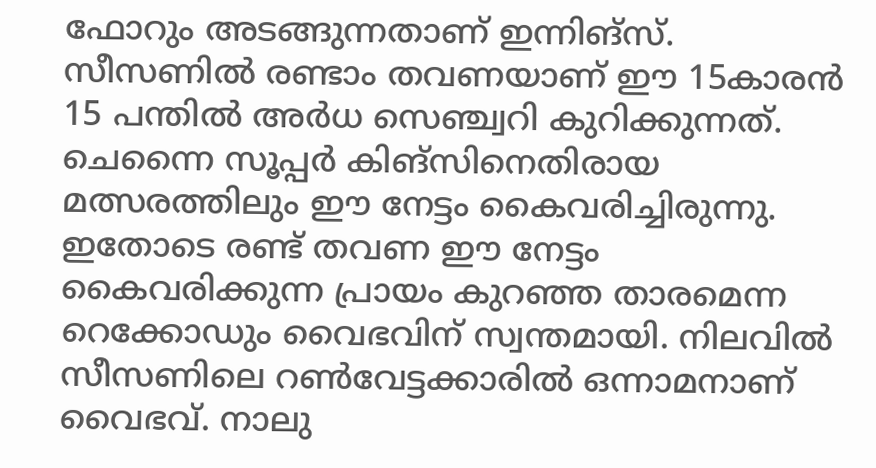ഫോറും അടങ്ങുന്നതാണ് ഇന്നിങ്സ്. സീസണിൽ രണ്ടാം തവണയാണ് ഈ 15കാരൻ 15 പന്തിൽ അർധ സെഞ്ച്വറി കുറിക്കുന്നത്. ചെന്നൈ സൂപ്പർ കിങ്സിനെതിരായ മത്സരത്തിലും ഈ നേട്ടം കൈവരിച്ചിരുന്നു. ഇതോടെ രണ്ട് തവണ ഈ നേട്ടം കൈവരിക്കുന്ന പ്രായം കുറഞ്ഞ താരമെന്ന റെക്കോഡും വൈഭവിന് സ്വന്തമായി. നിലവിൽ സീസണിലെ റൺവേട്ടക്കാരിൽ ഒന്നാമനാണ് വൈഭവ്. നാലു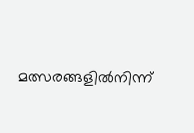മത്സരങ്ങളിൽനിന്ന്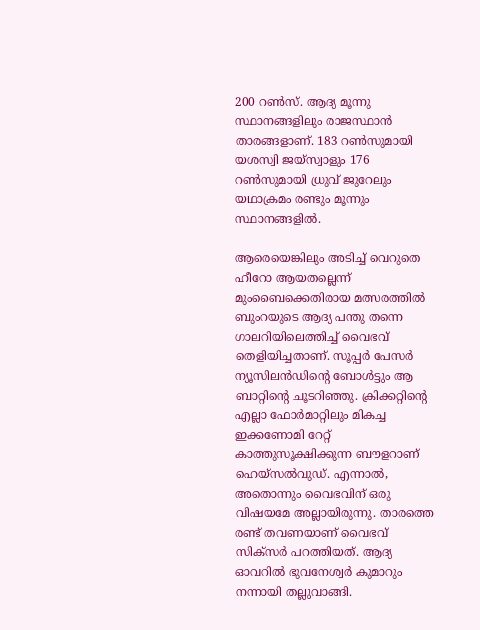200 റൺസ്. ആദ്യ മൂന്നു സ്ഥാനങ്ങളിലും രാജസ്ഥാൻ താരങ്ങളാണ്. 183 റൺസുമായി യശസ്വി ജയ്സ്വാളും 176 റൺസുമായി ധ്രുവ് ജുറേലും യഥാക്രമം രണ്ടും മൂന്നും സ്ഥാനങ്ങളിൽ.

ആരെയെങ്കിലും അടിച്ച് വെറുതെ ഹീറോ ആയതല്ലെന്ന് മുംബൈക്കെതിരായ മത്സരത്തിൽ ബുംറയുടെ ആദ്യ പന്തു തന്നെ ഗാലറിയിലെത്തിച്ച് വൈഭവ് തെളിയിച്ചതാണ്. സൂപ്പർ പേസർ ന്യൂസിലൻഡിന്‍റെ ബോൾട്ടും ആ ബാറ്റിന്‍റെ ചൂടറിഞ്ഞു. ക്രിക്കറ്റിന്റെ എല്ലാ ഫോർമാറ്റിലും മികച്ച ഇക്കണോമി റേറ്റ് കാത്തുസൂക്ഷിക്കുന്ന ബൗളറാണ് ഹെയ്സൽവുഡ്. എന്നാൽ, അതൊന്നും വൈഭവിന് ഒരു വിഷയമേ അല്ലായിരുന്നു. താരത്തെ രണ്ട് തവണയാണ് വൈഭവ് സിക്സർ പറത്തിയത്. ആദ്യ ഓവറിൽ ഭുവനേശ്വർ കുമാറും നന്നായി തല്ലുവാങ്ങി.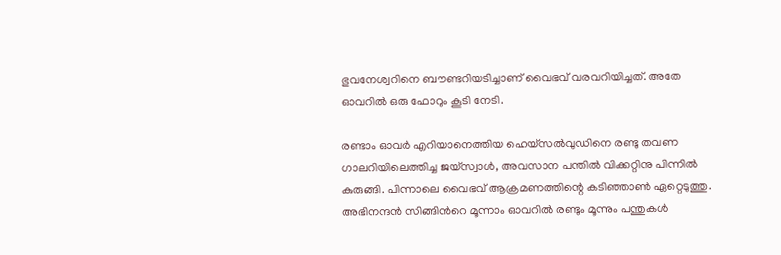ഭുവനേശ്വറിനെ ബൗണ്ടറിയടിച്ചാണ് വൈഭവ് വരവറിയിച്ചത്. അതേ ഓവറിൽ ഒരു ഫോറും കൂടി നേടി.

രണ്ടാം ഓവർ എറിയാനെത്തിയ ഹെയ്സൽവുഡിനെ രണ്ടു തവണ ഗാലറിയിലെത്തിച്ച ജയ്സ്വാൾ, അവസാന പന്തിൽ വിക്കറ്റിനു പിന്നിൽ കുരുങ്ങി. പിന്നാലെ വൈഭവ് ആക്രമണത്തിന്റെ കടിഞ്ഞാൺ ഏറ്റെടുത്തു. അഭിനന്ദൻ സിങ്ങിന്‍റെ മൂന്നാം ഓവറിൽ രണ്ടും മൂന്നും പന്തുകൾ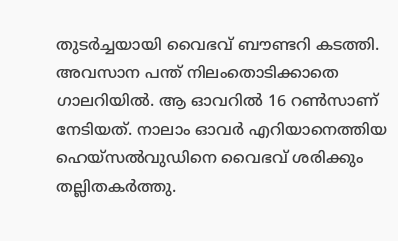തുടർച്ചയായി വൈഭവ് ബൗണ്ടറി കടത്തി. അവസാന പന്ത് നിലംതൊടിക്കാതെ ഗാലറിയിൽ. ആ ഓവറിൽ 16 റൺസാണ് നേടിയത്. നാലാം ഓവർ എറിയാനെത്തിയ ഹെയ്സൽവുഡിനെ വൈഭവ് ശരിക്കും തല്ലിതകർത്തു.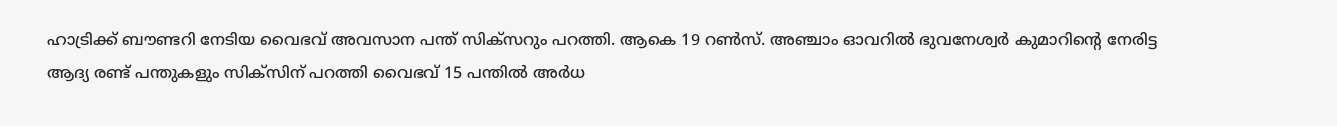ഹാട്രിക്ക് ബൗണ്ടറി നേടിയ വൈഭവ് അവസാന പന്ത് സിക്സറും പറത്തി. ആകെ 19 റൺസ്. അഞ്ചാം ഓവറിൽ ഭുവനേശ്വർ കുമാറിന്റെ നേരിട്ട ആദ്യ രണ്ട് പന്തുകളും സിക്സിന് പറത്തി വൈഭവ് 15 പന്തിൽ അർധ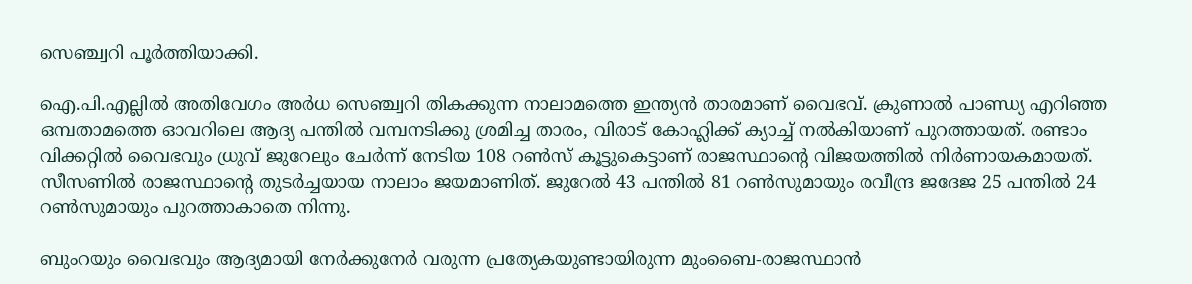സെഞ്ച്വറി പൂർത്തിയാക്കി.

ഐ.പി.എല്ലിൽ അതിവേഗം അർധ സെഞ്ച്വറി തികക്കുന്ന നാലാമത്തെ ഇന്ത്യൻ താരമാണ് വൈഭവ്. ക്രുണാൽ പാണ്ഡ്യ എറിഞ്ഞ ഒമ്പതാമത്തെ ഓവറിലെ ആദ്യ പന്തിൽ വമ്പനടിക്കു ശ്രമിച്ച താരം, വിരാട് കോഹ്ലിക്ക് ക്യാച്ച് നൽകിയാണ് പുറത്തായത്. രണ്ടാം വിക്കറ്റിൽ വൈഭവും ധ്രുവ് ജുറേലും ചേർന്ന് നേടിയ 108 റൺസ് കൂട്ടുകെട്ടാണ് രാജസ്ഥാന്‍റെ വിജയത്തിൽ നിർണായകമായത്. സീസണിൽ രാജസ്ഥാന്‍റെ തുടർച്ചയായ നാലാം ജയമാണിത്. ജുറേൽ 43 പന്തിൽ 81 റൺസുമായും രവീന്ദ്ര ജദേജ 25 പന്തിൽ 24 റൺസുമായും പുറത്താകാതെ നിന്നു.

ബുംറയും വൈഭവും ആദ്യമായി നേർക്കുനേർ വരുന്ന പ്രത്യേകയുണ്ടായിരുന്ന മുംബൈ-രാജസ്ഥാൻ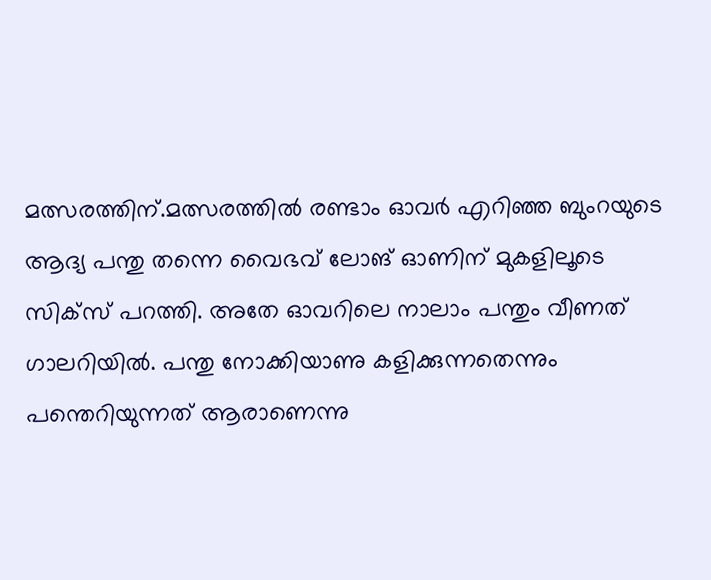മത്സരത്തിന്.മത്സരത്തിൽ രണ്ടാം ഓവർ എറിഞ്ഞ ബുംറയുടെ ആദ്യ പന്തു തന്നെ വൈഭവ് ലോങ് ഓണിന് മുകളിലൂടെ സിക്സ് പറത്തി. അതേ ഓവറിലെ നാലാം പന്തും വീണത് ഗാലറിയിൽ. പന്തു നോക്കിയാണു കളിക്കുന്നതെന്നും പന്തെറിയുന്നത് ആരാണെന്നു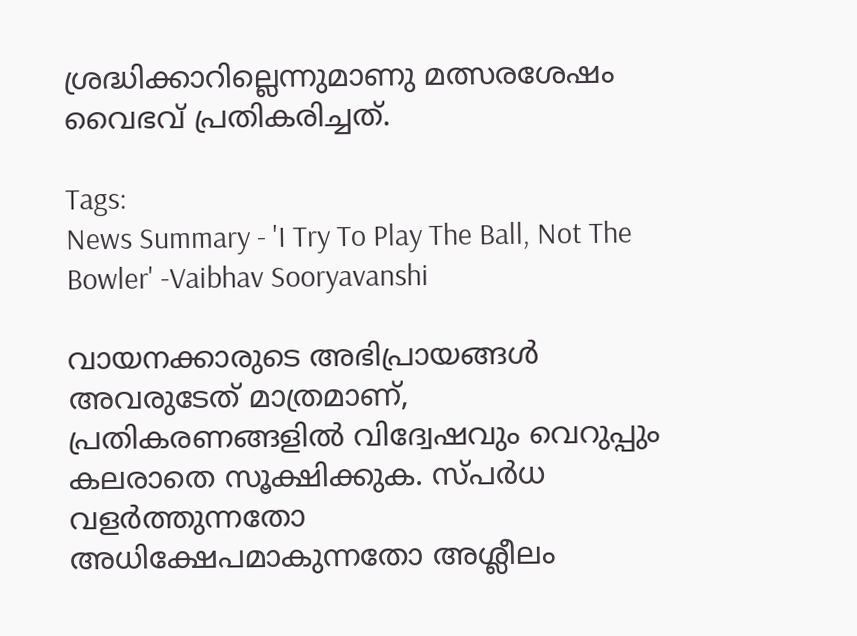ശ്രദ്ധിക്കാറില്ലെന്നുമാണു മത്സരശേഷം വൈഭവ് പ്രതികരിച്ചത്.

Tags:
News Summary - 'I Try To Play The Ball, Not The Bowler' -Vaibhav Sooryavanshi

വായനക്കാരുടെ അഭിപ്രായങ്ങള്‍ അവരുടേത് മാത്രമാണ്, പ്രതികരണങ്ങളിൽ വിദ്വേഷവും വെറുപ്പും കലരാതെ സൂക്ഷിക്കുക. സ്പർധ വളർത്തുന്നതോ അധിക്ഷേപമാകുന്നതോ അശ്ലീലം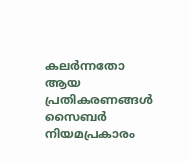കലർന്നതോ ആയ പ്രതികരണങ്ങൾ സൈബർ നിയമപ്രകാരം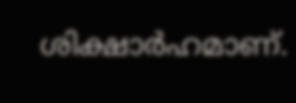ശിക്ഷാർഹമാണ്.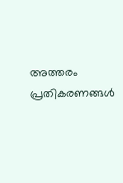അത്തരം പ്രതികരണങ്ങൾ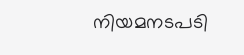നിയമനടപടി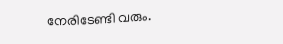നേരിടേണ്ടി വരും.